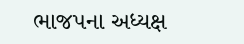ભાજપના અધ્યક્ષ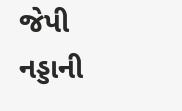જેપી નડ્ડાની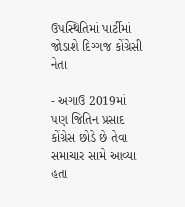ઉપસ્થિતિમાં પાર્ટીમાં જોડાશે દિગ્ગજ કોંગ્રેસી નેતા

- અગાઉ 2019માં પણ જિતિન પ્રસાદ કોંગ્રેસ છોડે છે તેવા સમાચાર સામે આવ્યા હતા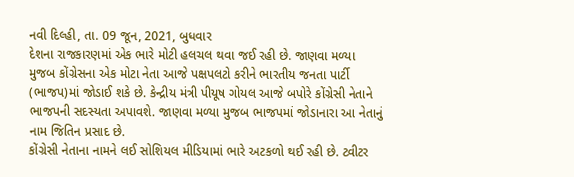નવી દિલ્હી, તા. 09 જૂન, 2021, બુધવાર
દેશના રાજકારણમાં એક ભારે મોટી હલચલ થવા જઈ રહી છે. જાણવા મળ્યા મુજબ કોંગ્રેસના એક મોટા નેતા આજે પક્ષપલટો કરીને ભારતીય જનતા પાર્ટી (ભાજપ)માં જોડાઈ શકે છે. કેન્દ્રીય મંત્રી પીયૂષ ગોયલ આજે બપોરે કોંગ્રેસી નેતાને ભાજપની સદસ્યતા અપાવશે. જાણવા મળ્યા મુજબ ભાજપમાં જોડાનારા આ નેતાનું નામ જિતિન પ્રસાદ છે.
કોંગ્રેસી નેતાના નામને લઈ સોશિયલ મીડિયામાં ભારે અટકળો થઈ રહી છે. ટ્વીટર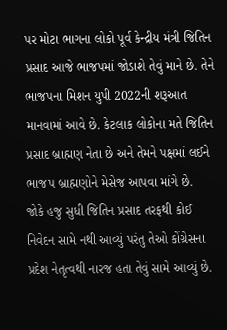પર મોટા ભાગના લોકો પૂર્વ કેન્દ્રીય મંત્રી જિતિન પ્રસાદ આજે ભાજપમાં જોડાશે તેવું માને છે. તેને ભાજપના મિશન યુપી 2022ની શરૂઆત માનવામાં આવે છે. કેટલાક લોકોના મતે જિતિન પ્રસાદ બ્રાહ્મણ નેતા છે અને તેમને પક્ષમાં લઈને ભાજપ બ્રાહ્મણોને મેસેજ આપવા માંગે છે.
જોકે હજુ સુધી જિતિન પ્રસાદ તરફથી કોઈ નિવેદન સામે નથી આવ્યું પરંતુ તેઓ કોંગ્રેસના પ્રદેશ નેતૃત્વથી નારજ હતા તેવું સામે આવ્યું છે.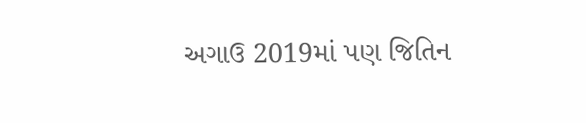અગાઉ 2019માં પણ જિતિન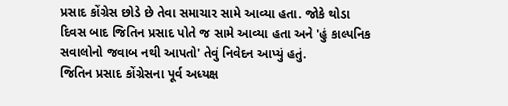પ્રસાદ કોંગ્રેસ છોડે છે તેવા સમાચાર સામે આવ્યા હતા. જોકે થોડા દિવસ બાદ જિતિન પ્રસાદ પોતે જ સામે આવ્યા હતા અને 'હું કાલ્પનિક સવાલોનો જવાબ નથી આપતો' તેવું નિવેદન આપ્યું હતું.
જિતિન પ્રસાદ કોંગ્રેસના પૂર્વ અધ્યક્ષ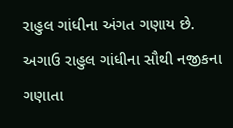રાહુલ ગાંધીના અંગત ગણાય છે. અગાઉ રાહુલ ગાંધીના સૌથી નજીકના ગણાતા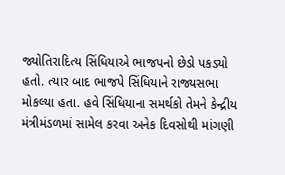જ્યોતિરાદિત્ય સિંધિયાએ ભાજપનો છેડો પકડ્યો હતો. ત્યાર બાદ ભાજપે સિંધિયાને રાજ્યસભા મોકલ્યા હતા. હવે સિંધિયાના સમર્થકો તેમને કેન્દ્રીય મંત્રીમંડળમાં સામેલ કરવા અનેક દિવસોથી માંગણી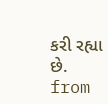કરી રહ્યા છે.
from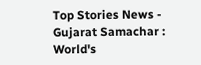Top Stories News - Gujarat Samachar : World's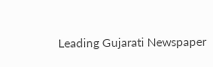Leading Gujarati Newspaper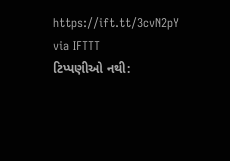https://ift.tt/3cvN2pY
via IFTTT
ટિપ્પણીઓ નથી: